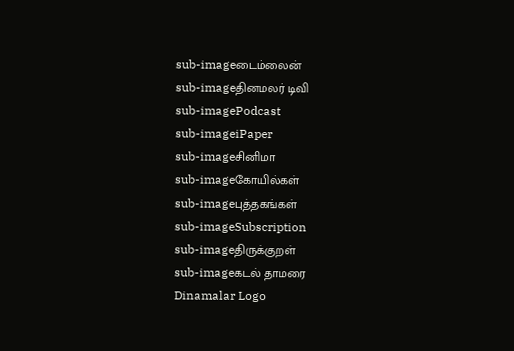sub-imageடைம்லைன்
sub-imageதினமலர் டிவி
sub-imagePodcast
sub-imageiPaper
sub-imageசினிமா
sub-imageகோயில்கள்
sub-imageபுத்தகங்கள்
sub-imageSubscription
sub-imageதிருக்குறள்
sub-imageகடல் தாமரை
Dinamalar Logo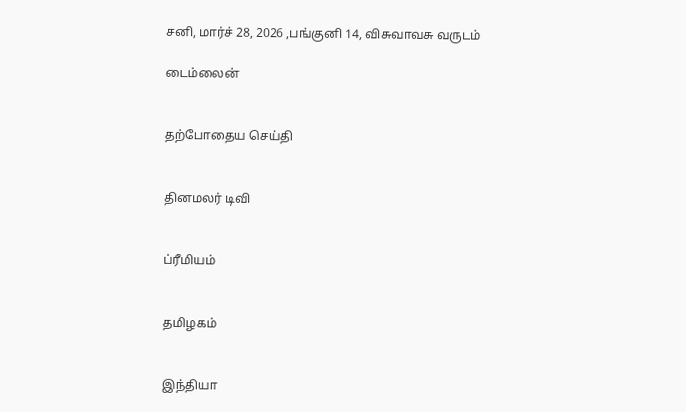சனி, மார்ச் 28, 2026 ,பங்குனி 14, விசுவாவசு வருடம்

டைம்லைன்


தற்போதைய செய்தி


தினமலர் டிவி


ப்ரீமியம்


தமிழகம்


இந்தியா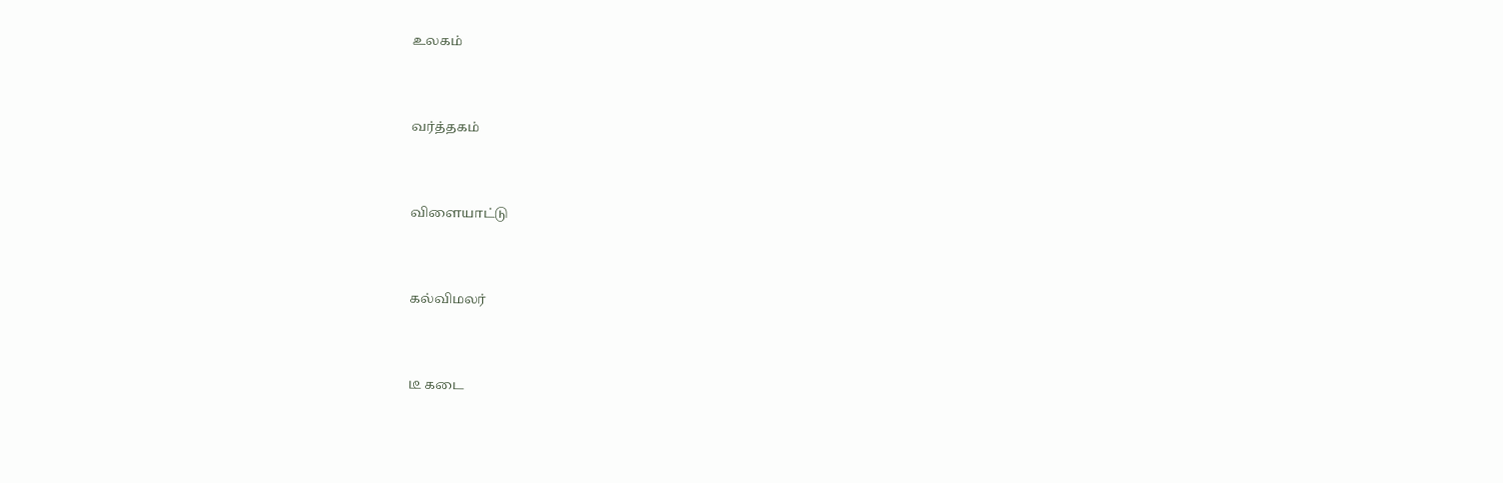உலகம்


வர்த்தகம்


விளையாட்டு


கல்விமலர்


டீ கடை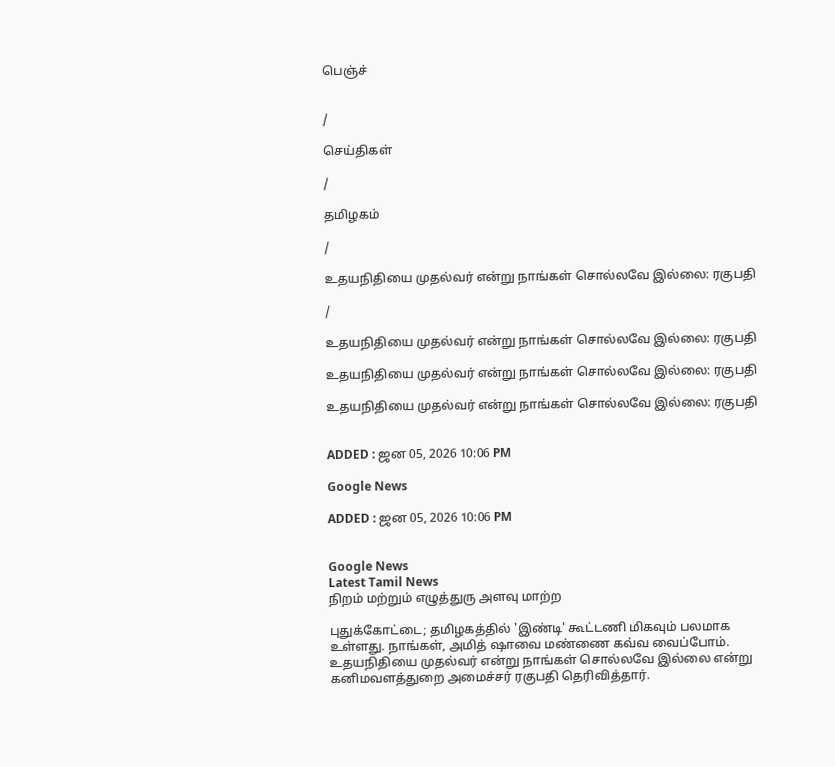பெஞ்ச்


/

செய்திகள்

/

தமிழகம்

/

உதயநிதியை முதல்வர் என்று நாங்கள் சொல்லவே இல்லை: ரகுபதி

/

உதயநிதியை முதல்வர் என்று நாங்கள் சொல்லவே இல்லை: ரகுபதி

உதயநிதியை முதல்வர் என்று நாங்கள் சொல்லவே இல்லை: ரகுபதி

உதயநிதியை முதல்வர் என்று நாங்கள் சொல்லவே இல்லை: ரகுபதி


ADDED : ஜன 05, 2026 10:06 PM

Google News

ADDED : ஜன 05, 2026 10:06 PM


Google News
Latest Tamil News
நிறம் மற்றும் எழுத்துரு அளவு மாற்ற

புதுக்கோட்டை; தமிழகத்தில் 'இண்டி' கூட்டணி மிகவும் பலமாக உள்ளது. நாங்கள், அமித் ஷாவை மண்ணை கவ்வ வைப்போம். உதயநிதியை முதல்வர் என்று நாங்கள் சொல்லவே இல்லை என்று கனிமவளத்துறை அமைச்சர் ரகுபதி தெரிவித்தார்.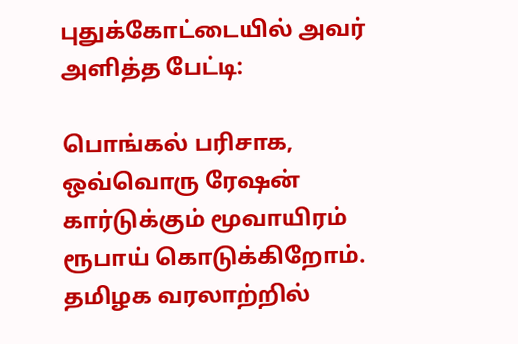புதுக்கோட்டையில் அவர் அளித்த பேட்டி:

பொங்கல் பரிசாக, ஒவ்வொரு ரேஷன் கார்டுக்கும் மூவாயிரம் ரூபாய் கொடுக்கிறோம். தமிழக வரலாற்றில்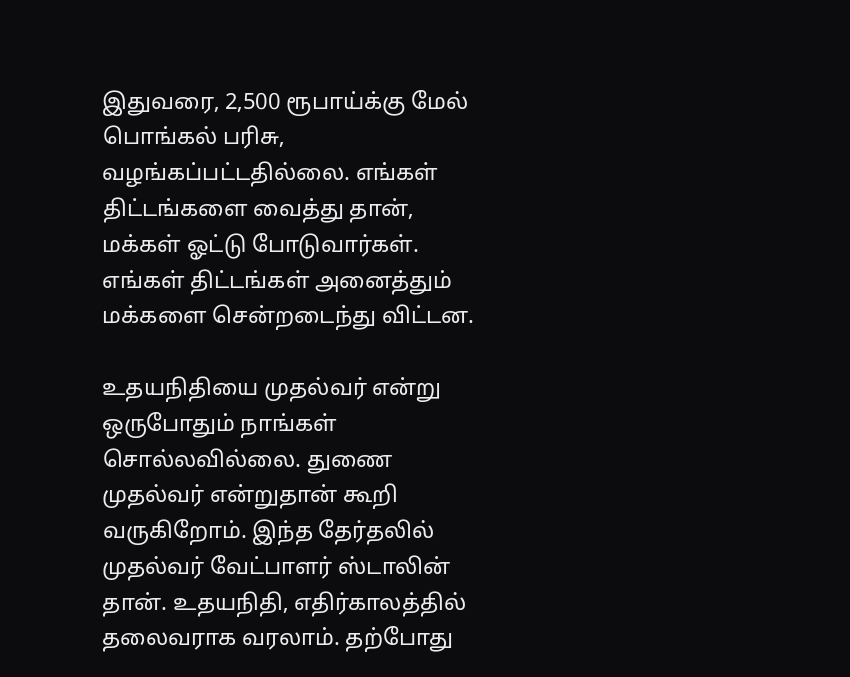இதுவரை, 2,500 ரூபாய்க்கு மேல் பொங்கல் பரிசு, வழங்கப்பட்டதில்லை. எங்கள் திட்டங்களை வைத்து தான், மக்கள் ஓட்டு போடுவார்கள். எங்கள் திட்டங்கள் அனைத்தும் மக்களை சென்றடைந்து விட்டன.

உதயநிதியை முதல்வர் என்று ஒருபோதும் நாங்கள் சொல்லவில்லை. துணை முதல்வர் என்றுதான் கூறி வருகிறோம். இந்த தேர்தலில் முதல்வர் வேட்பாளர் ஸ்டாலின் தான். உதயநிதி, எதிர்காலத்தில் தலைவராக வரலாம். தற்போது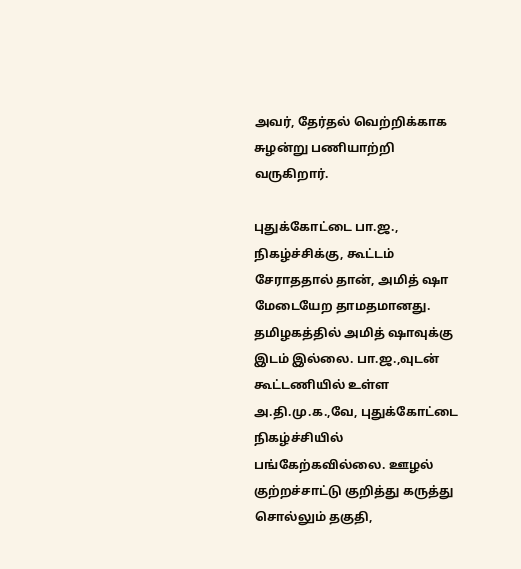அவர், தேர்தல் வெற்றிக்காக சுழன்று பணியாற்றி வருகிறார்.

புதுக்கோட்டை பா.ஜ., நிகழ்ச்சிக்கு, கூட்டம் சேராததால் தான், அமித் ஷா மேடையேற தாமதமானது. தமிழகத்தில் அமித் ஷாவுக்கு இடம் இல்லை. பா.ஜ.,வுடன் கூட்டணியில் உள்ள அ.தி.மு.க.,வே, புதுக்கோட்டை நிகழ்ச்சியில் பங்கேற்கவில்லை. ஊழல் குற்றச்சாட்டு குறித்து கருத்து சொல்லும் தகுதி,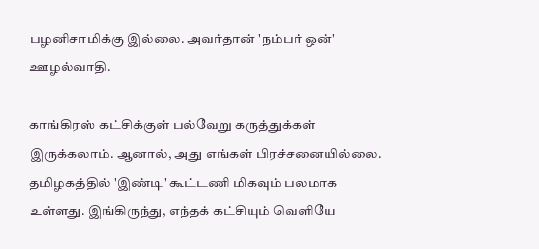பழனிசாமிக்கு இல்லை. அவர்தான் 'நம்பர் ஒன்' ஊழல்வாதி.

காங்கிரஸ் கட்சிக்குள் பல்வேறு கருத்துக்கள் இருக்கலாம். ஆனால், அது எங்கள் பிரச்சனையில்லை. தமிழகத்தில் 'இண்டி' கூட்டணி மிகவும் பலமாக உள்ளது. இங்கிருந்து, எந்தக் கட்சியும் வெளியே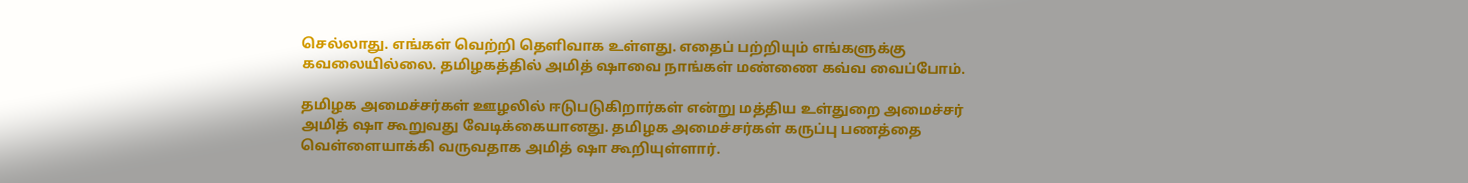செல்லாது. எங்கள் வெற்றி தெளிவாக உள்ளது. எதைப் பற்றியும் எங்களுக்கு கவலையில்லை. தமிழகத்தில் அமித் ஷாவை நாங்கள் மண்ணை கவ்வ வைப்போம்.

தமிழக அமைச்சர்கள் ஊழலில் ஈடுபடுகிறார்கள் என்று மத்திய உள்துறை அமைச்சர் அமித் ஷா கூறுவது வேடிக்கையானது. தமிழக அமைச்சர்கள் கருப்பு பணத்தை வெள்ளையாக்கி வருவதாக அமித் ஷா கூறியுள்ளார்.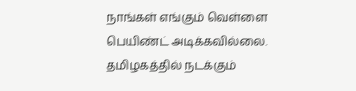நாங்கள் எங்கும் வெள்ளை பெயிண்ட் அடிக்கவில்லை. தமிழகத்தில் நடக்கும்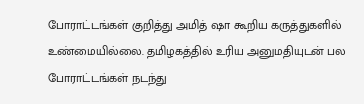போராட்டங்கள் குறித்து அமித் ஷா கூறிய கருத்துகளில் உண்மையில்லை. தமிழகத்தில் உரிய அனுமதியுடன் பல போராட்டங்கள் நடந்து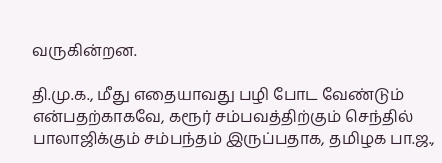வருகின்றன.

தி.மு.க., மீது எதையாவது பழி போட வேண்டும் என்பதற்காகவே, கரூர் சம்பவத்திற்கும் செந்தில் பாலாஜிக்கும் சம்பந்தம் இருப்பதாக, தமிழக பா.ஜ.,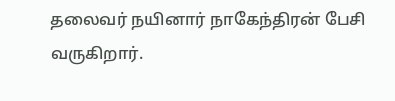தலைவர் நயினார் நாகேந்திரன் பேசி வருகிறார்.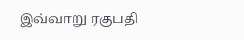இவ்வாறு ரகுபதி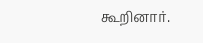கூறினார்.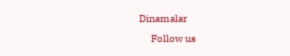Dinamalar
      Follow us